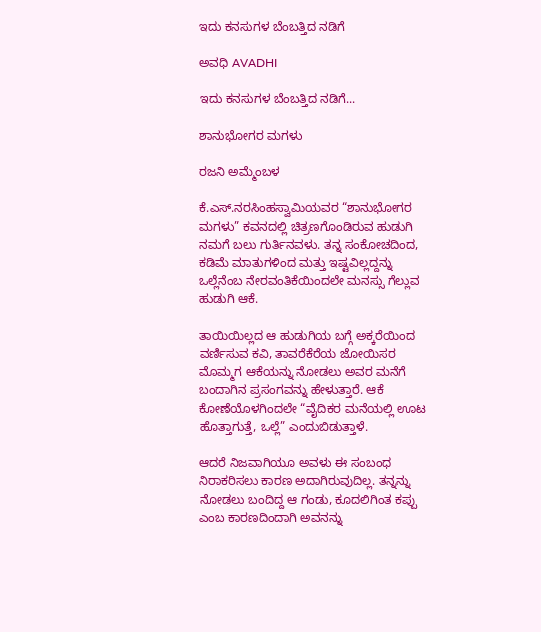ಇದು ಕನಸುಗಳ ಬೆಂಬತ್ತಿದ ನಡಿಗೆ‍

ಅವಧಿ AVADHI

ಇದು ಕನಸುಗಳ ಬೆಂಬತ್ತಿದ ನಡಿಗೆ...

ಶಾನುಭೋಗರ ಮಗಳು

ರಜನಿ ಅಮ್ಮೆಂಬಳ

ಕೆ.ಎಸ್.ನರಸಿಂಹಸ್ವಾಮಿಯವರ “ಶಾನುಭೋಗರ ಮಗಳು” ಕವನದಲ್ಲಿ ಚಿತ್ರಣಗೊಂಡಿರುವ ಹುಡುಗಿ ನಮಗೆ ಬಲು ಗುರ್ತಿನವಳು. ತನ್ನ ಸಂಕೋಚದಿಂದ, ಕಡಿಮೆ ಮಾತುಗಳಿಂದ ಮತ್ತು ಇಷ್ಟವಿಲ್ಲದ್ದನ್ನು ಒಲ್ಲೆನೆಂಬ ನೇರವಂತಿಕೆಯಿಂದಲೇ ಮನಸ್ಸು ಗೆಲ್ಲುವ ಹುಡುಗಿ ಆಕೆ.

ತಾಯಿಯಿಲ್ಲದ ಆ ಹುಡುಗಿಯ ಬಗ್ಗೆ ಅಕ್ಕರೆಯಿಂದ ವರ್ಣಿಸುವ ಕವಿ, ತಾವರೆಕೆರೆಯ ಜೋಯಿಸರ ಮೊಮ್ಮಗ ಆಕೆಯನ್ನು ನೋಡಲು ಅವರ ಮನೆಗೆ ಬಂದಾಗಿನ ಪ್ರಸಂಗವನ್ನು ಹೇಳುತ್ತಾರೆ. ಆಕೆ ಕೋಣೆಯೊಳಗಿಂದಲೇ “ವೈದಿಕರ ಮನೆಯಲ್ಲಿ ಊಟ ಹೊತ್ತಾಗುತ್ತೆ, ಒಲ್ಲೆ” ಎಂದುಬಿಡುತ್ತಾಳೆ.

ಆದರೆ ನಿಜವಾಗಿಯೂ ಅವಳು ಈ ಸಂಬಂಧ ನಿರಾಕರಿಸಲು ಕಾರಣ ಅದಾಗಿರುವುದಿಲ್ಲ. ತನ್ನನ್ನು ನೋಡಲು ಬಂದಿದ್ದ ಆ ಗಂಡು, ಕೂದಲಿಗಿಂತ ಕಪ್ಪು ಎಂಬ ಕಾರಣದಿಂದಾಗಿ ಅವನನ್ನು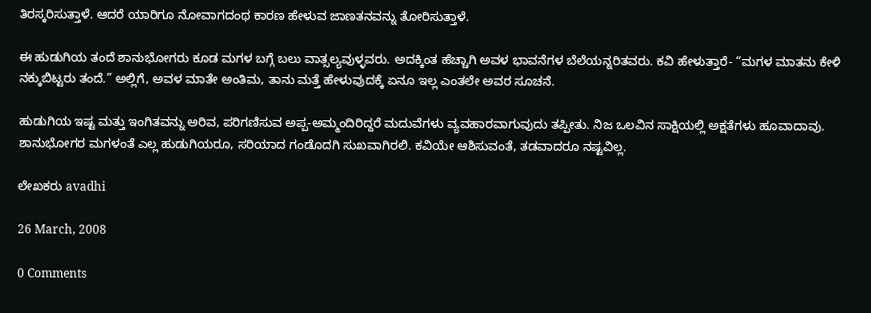ತಿರಸ್ಕರಿಸುತ್ತಾಳೆ. ಆದರೆ ಯಾರಿಗೂ ನೋವಾಗದಂಥ ಕಾರಣ ಹೇಳುವ ಜಾಣತನವನ್ನು ತೋರಿಸುತ್ತಾಳೆ.

ಈ ಹುಡುಗಿಯ ತಂದೆ ಶಾನುಭೋಗರು ಕೂಡ ಮಗಳ ಬಗ್ಗೆ ಬಲು ವಾತ್ಸಲ್ಯವುಳ್ಳವರು. ಅದಕ್ಕಿಂತ ಹೆಚ್ಚಾಗಿ ಅವಳ ಭಾವನೆಗಳ ಬೆಲೆಯನ್ನರಿತವರು. ಕವಿ ಹೇಳುತ್ತಾರೆ- “ಮಗಳ ಮಾತನು ಕೇಳಿ ನಕ್ಕುಬಿಟ್ಟರು ತಂದೆ.” ಅಲ್ಲಿಗೆ, ಅವಳ ಮಾತೇ ಅಂತಿಮ, ತಾನು ಮತ್ತೆ ಹೇಳುವುದಕ್ಕೆ ಏನೂ ಇಲ್ಲ ಎಂತಲೇ ಅವರ ಸೂಚನೆ.

ಹುಡುಗಿಯ ಇಷ್ಟ ಮತ್ತು ಇಂಗಿತವನ್ನು ಅರಿವ, ಪರಿಗಣಿಸುವ ಅಪ್ಪ-ಅಮ್ಮಂದಿರಿದ್ದರೆ ಮದುವೆಗಳು ವ್ಯವಹಾರವಾಗುವುದು ತಪ್ಪೀತು. ನಿಜ ಒಲವಿನ ಸಾಕ್ಷಿಯಲ್ಲಿ ಅಕ್ಷತೆಗಳು ಹೂವಾದಾವು. ಶಾನುಭೋಗರ ಮಗಳಂತೆ ಎಲ್ಲ ಹುಡುಗಿಯರೂ, ಸರಿಯಾದ ಗಂಡೊದಗಿ ಸುಖವಾಗಿರಲಿ. ಕವಿಯೇ ಆಶಿಸುವಂತೆ, ತಡವಾದರೂ ನಷ್ಟವಿಲ್ಲ.

ಲೇಖಕರು avadhi

26 March, 2008

0 Comments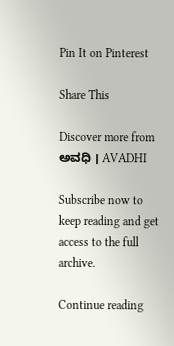Pin It on Pinterest

Share This

Discover more from ಅವಧಿ । AVADHI

Subscribe now to keep reading and get access to the full archive.

Continue reading